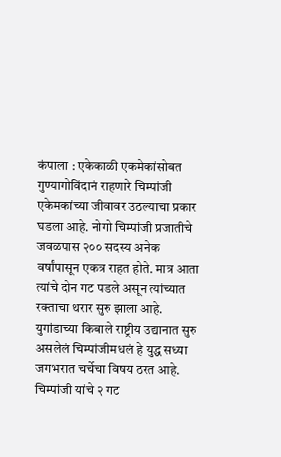कंपाला : एकेकाळी एकमेकांसोबत गुण्यागोविंदानं राहणारे चिम्पांजी एकेमकांच्या जीवावर उठल्याचा प्रकार घडला आहे. नोगो चिम्पांजी प्रजातीचे जवळपास २०० सदस्य अनेक वर्षांपासून एकत्र राहत होते. मात्र आता त्यांचे दोन गट पडले असून त्यांच्यात रक्ताचा थरार सुरु झाला आहे. युगांडाच्या किबाले राष्ट्रीय उद्यानात सुरु असलेलं चिम्पांजीमधलं हे युद्ध सध्या जगभरात चर्चेचा विषय ठरत आहे.
चिम्पांजी यांचे २ गट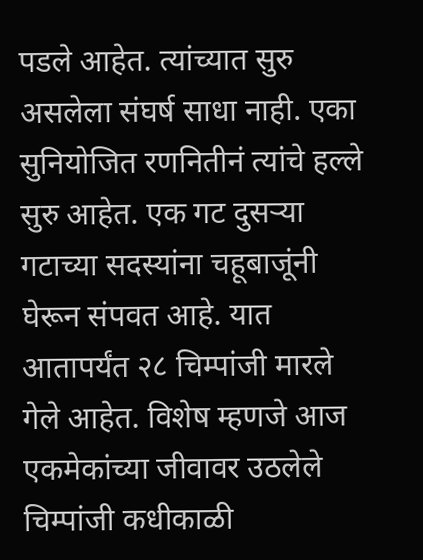पडले आहेत. त्यांच्यात सुरु असलेला संघर्ष साधा नाही. एका सुनियोजित रणनितीनं त्यांचे हल्ले सुरु आहेत. एक गट दुसऱ्या गटाच्या सदस्यांना चहूबाजूंनी घेरून संपवत आहे. यात आतापर्यंत २८ चिम्पांजी मारले गेले आहेत. विशेष म्हणजे आज एकमेकांच्या जीवावर उठलेले चिम्पांजी कधीकाळी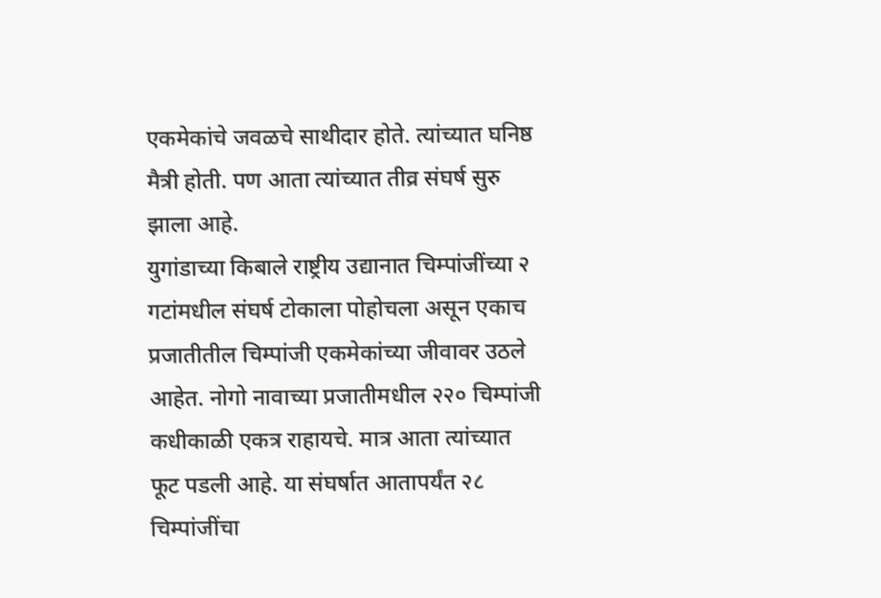एकमेकांचे जवळचे साथीदार होते. त्यांच्यात घनिष्ठ मैत्री होती. पण आता त्यांच्यात तीव्र संघर्ष सुरु झाला आहे.
युगांडाच्या किबाले राष्ट्रीय उद्यानात चिम्पांजींच्या २ गटांमधील संघर्ष टोकाला पोहोचला असून एकाच प्रजातीतील चिम्पांजी एकमेकांच्या जीवावर उठले आहेत. नोगो नावाच्या प्रजातीमधील २२० चिम्पांजी कधीकाळी एकत्र राहायचे. मात्र आता त्यांच्यात फूट पडली आहे. या संघर्षात आतापर्यंत २८ चिम्पांजींचा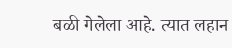बळी गेलेला आहे. त्यात लहान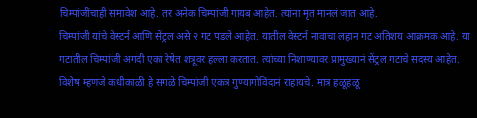चिम्पांजींचाही समावेश आहे. तर अनेक चिम्पांजी गायब आहेत. त्यांना मृत मानलं जात आहे.
चिम्पांजी यांचे वेस्टर्न आणि सेंट्रल असे २ गट पडले आहेत. यातील वेस्टर्न नावाचा लहान गट अतिशय आक्रमक आहे. या गटातील चिम्पांजी अगदी एका रेषेत शत्रूवर हल्ला करतात. त्यांच्या निशाण्यावर प्रामुख्यानं सेंट्रल गटाचे सदस्य आहेत. विशेष म्हणजे कधीकाळी हे सगळे चिम्पांजी एकत्र गुण्यागोविंदानं राहायचे. मात्र हळूहळू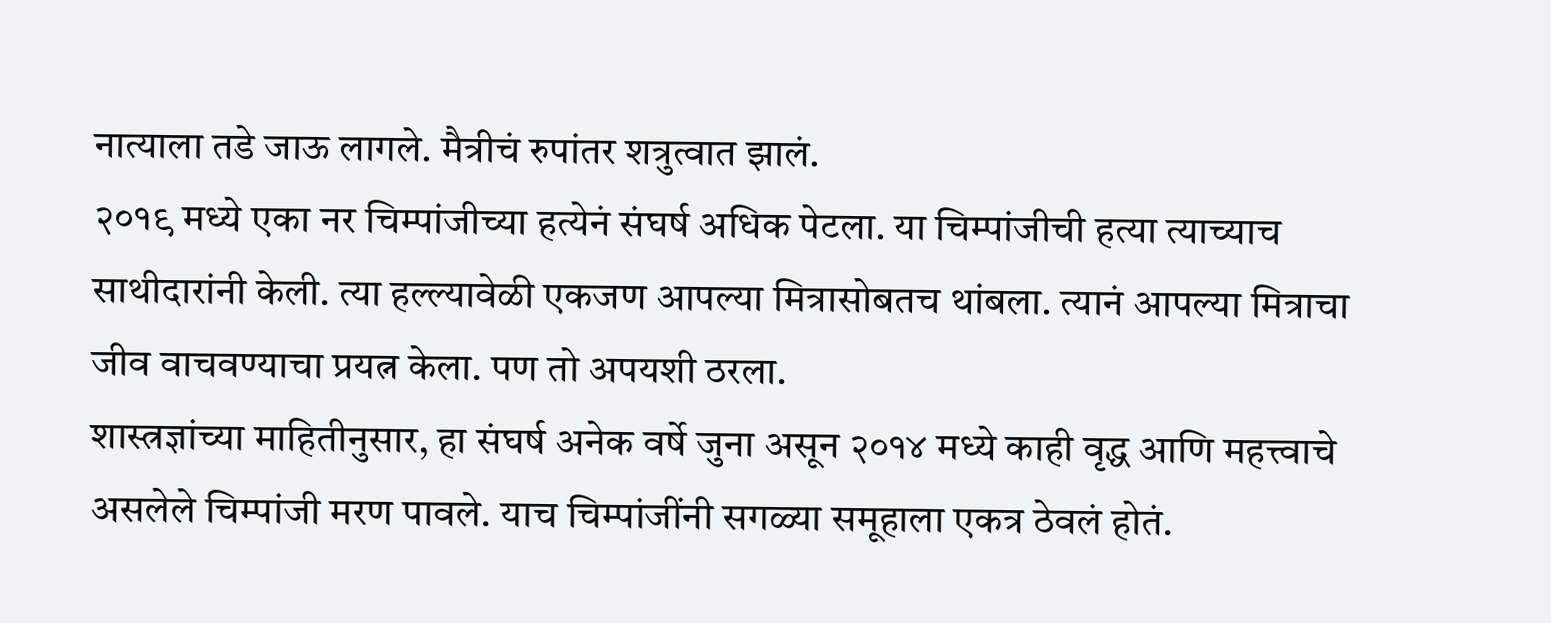नात्याला तडे जाऊ लागले. मैत्रीचं रुपांतर शत्रुत्वात झालं.
२०१९ मध्ये एका नर चिम्पांजीच्या हत्येनं संघर्ष अधिक पेटला. या चिम्पांजीची हत्या त्याच्याच साथीदारांनी केली. त्या हल्ल्यावेळी एकजण आपल्या मित्रासोबतच थांबला. त्यानं आपल्या मित्राचा जीव वाचवण्याचा प्रयत्न केला. पण तो अपयशी ठरला.
शास्त्रज्ञांच्या माहितीनुसार, हा संघर्ष अनेक वर्षे जुना असून २०१४ मध्ये काही वृद्ध आणि महत्त्वाचे असलेले चिम्पांजी मरण पावले. याच चिम्पांजींनी सगळ्या समूहाला एकत्र ठेवलं होतं.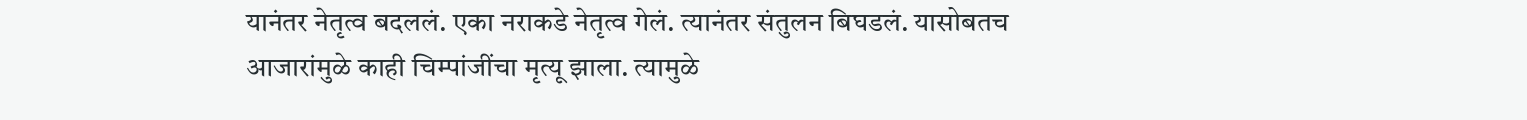यानंतर नेतृत्व बदललं. एका नराकडे नेतृत्व गेलं. त्यानंतर संतुलन बिघडलं. यासोबतच आजारांमुळे काही चिम्पांजींचा मृत्यू झाला. त्यामुळे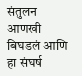संतुलन आणखी बिघडलं आणि हा संघर्ष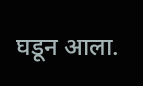घडून आला.